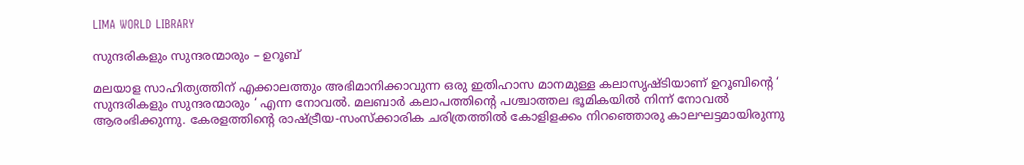LIMA WORLD LIBRARY

സുന്ദരികളും സുന്ദരന്മാരും – ഉറൂബ്

മലയാള സാഹിത്യത്തിന് എക്കാലത്തും അഭിമാനിക്കാവുന്ന ഒരു ഇതിഹാസ മാനമുള്ള കലാസൃഷ്ടിയാണ് ഉറൂബിന്റെ ‘ സുന്ദരികളും സുന്ദരന്മാരും ‘ എന്ന നോവൽ. മലബാർ കലാപത്തിന്റെ പശ്ചാത്തല ഭൂമികയിൽ നിന്ന് നോവൽ ആരംഭിക്കുന്നു. കേരളത്തിന്റെ രാഷ്ട്രീയ-സംസ്‌ക്കാരിക ചരിത്രത്തിൽ കോളിളക്കം നിറഞ്ഞൊരു കാലഘട്ടമായിരുന്നു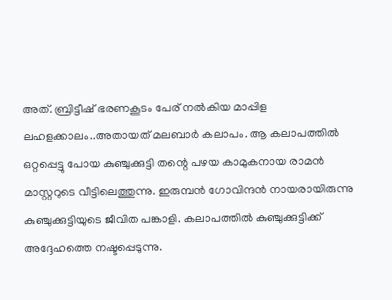അത്. ബ്രിട്ടീഷ് ഭരണകൂടം പേര് നൽകിയ മാപ്പിള ലഹളക്കാലം..അതായത് മലബാർ കലാപം. ആ കലാപത്തിൽ ഒറ്റപ്പെട്ടു പോയ കുഞ്ചുക്കുട്ടി തന്റെ പഴയ കാമുകനായ രാമൻ മാസ്റ്ററുടെ വീട്ടിലെത്തുന്നു. ഇരുമ്പൻ ഗോവിന്ദൻ നായരായിരുന്നു കുഞ്ചുക്കുട്ടിയുടെ ജീവിത പങ്കാളി. കലാപത്തിൽ കുഞ്ചുക്കുട്ടിക്ക് അദ്ദേഹത്തെ നഷ്ടപ്പെടുന്നു.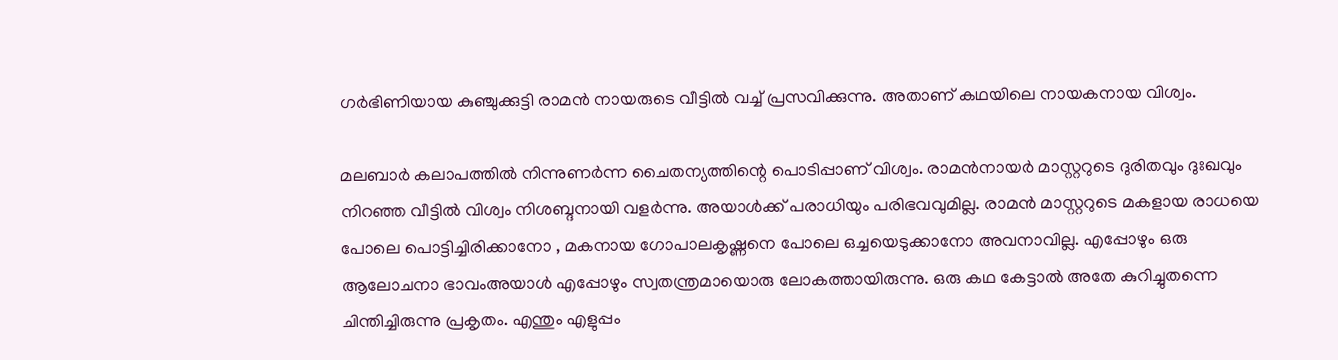ഗർഭിണിയായ കുഞ്ചുക്കുട്ടി രാമൻ നായരുടെ വീട്ടിൽ വച്ച് പ്രസവിക്കുന്നു. അതാണ് കഥയിലെ നായകനായ വിശ്വം.

മലബാർ കലാപത്തിൽ നിന്നുണർന്ന ചൈതന്യത്തിന്റെ പൊടിപ്പാണ് വിശ്വം. രാമൻനായർ മാസ്റ്ററുടെ ദുരിതവും ദുഃഖവും നിറഞ്ഞ വീട്ടിൽ വിശ്വം നിശബ്ദനായി വളർന്നു. അയാൾക്ക് പരാധിയും പരിഭവവുമില്ല. രാമൻ മാസ്റ്ററുടെ മകളായ രാധയെ പോലെ പൊട്ടിച്ചിരിക്കാനോ , മകനായ ഗോപാലകൃഷ്ണനെ പോലെ ഒച്ചയെടുക്കാനോ അവനാവില്ല. എപ്പോഴും ഒരു ആലോചനാ ഭാവംഅയാൾ എപ്പോഴും സ്വതന്ത്രമായൊരു ലോകത്തായിരുന്നു. ഒരു കഥ കേട്ടാൽ അതേ കുറിച്ചുതന്നെ ചിന്തിച്ചിരുന്നു പ്രകൃതം. എന്തും എളുപ്പം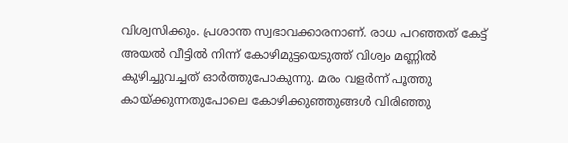വിശ്വസിക്കും. പ്രശാന്ത സ്വഭാവക്കാരനാണ്. രാധ പറഞ്ഞത് കേട്ട് അയൽ വീട്ടിൽ നിന്ന് കോഴിമുട്ടയെടുത്ത് വിശ്വം മണ്ണിൽ കുഴിച്ചുവച്ചത് ഓർത്തുപോകുന്നു. മരം വളർന്ന് പൂത്തു കായ്ക്കുന്നതുപോലെ കോഴിക്കുഞ്ഞുങ്ങൾ വിരിഞ്ഞു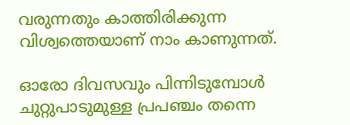വരുന്നതും കാത്തിരിക്കുന്ന വിശ്വത്തെയാണ് നാം കാണുന്നത്.

ഓരോ ദിവസവും പിന്നിടുമ്പോൾ ചുറ്റുപാടുമുള്ള പ്രപഞ്ചം തന്നെ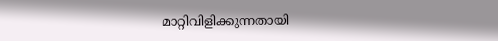മാറ്റിവിളിക്കുന്നതായി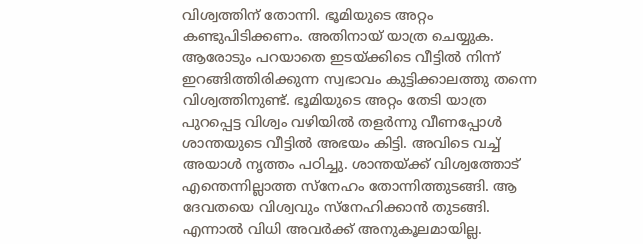വിശ്വത്തിന് തോന്നി. ഭൂമിയുടെ അറ്റം കണ്ടുപിടിക്കണം. അതിനായ് യാത്ര ചെയ്യുക. ആരോടും പറയാതെ ഇടയ്ക്കിടെ വീട്ടിൽ നിന്ന് ഇറങ്ങിത്തിരിക്കുന്ന സ്വഭാവം കുട്ടിക്കാലത്തു തന്നെ വിശ്വത്തിനുണ്ട്. ഭൂമിയുടെ അറ്റം തേടി യാത്ര പുറപ്പെട്ട വിശ്വം വഴിയിൽ തളർന്നു വീണപ്പോൾ ശാന്തയുടെ വീട്ടിൽ അഭയം കിട്ടി. അവിടെ വച്ച് അയാൾ നൃത്തം പഠിച്ചു. ശാന്തയ്ക്ക് വിശ്വത്തോട് എന്തെന്നില്ലാത്ത സ്നേഹം തോന്നിത്തുടങ്ങി. ആ ദേവതയെ വിശ്വവും സ്നേഹിക്കാൻ തുടങ്ങി. എന്നാൽ വിധി അവർക്ക് അനുകൂലമായില്ല.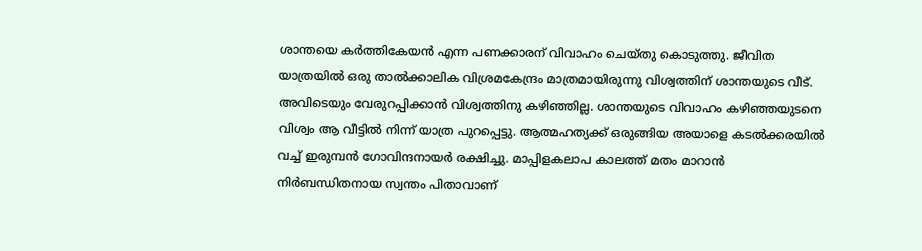ശാന്തയെ കർത്തികേയൻ എന്ന പണക്കാരന് വിവാഹം ചെയ്തു കൊടുത്തു. ജീവിത യാത്രയിൽ ഒരു താൽക്കാലിക വിശ്രമകേന്ദ്രം മാത്രമായിരുന്നു വിശ്വത്തിന് ശാന്തയുടെ വീട്. അവിടെയും വേരുറപ്പിക്കാൻ വിശ്വത്തിനു കഴിഞ്ഞില്ല. ശാന്തയുടെ വിവാഹം കഴിഞ്ഞയുടനെ വിശ്വം ആ വീട്ടിൽ നിന്ന് യാത്ര പുറപ്പെട്ടു. ആത്മഹത്യക്ക് ഒരുങ്ങിയ അയാളെ കടൽക്കരയിൽ വച്ച് ഇരുമ്പൻ ഗോവിന്ദനായർ രക്ഷിച്ചു. മാപ്പിളകലാപ കാലത്ത് മതം മാറാൻ നിർബന്ധിതനായ സ്വന്തം പിതാവാണ്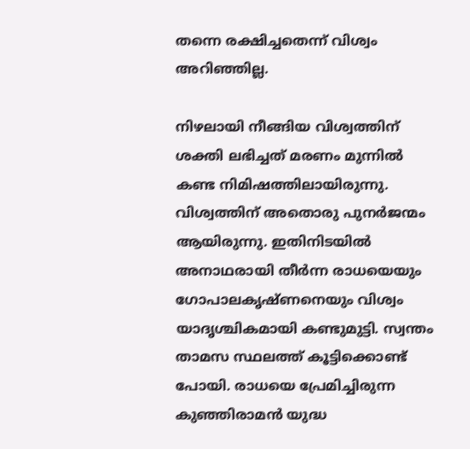തന്നെ രക്ഷിച്ചതെന്ന് വിശ്വം അറിഞ്ഞില്ല.

നിഴലായി നീങ്ങിയ വിശ്വത്തിന് ശക്തി ലഭിച്ചത് മരണം മുന്നിൽ കണ്ട നിമിഷത്തിലായിരുന്നു. വിശ്വത്തിന് അതൊരു പുനർജന്മം ആയിരുന്നു. ഇതിനിടയിൽ അനാഥരായി തീർന്ന രാധയെയും ഗോപാലകൃഷ്ണനെയും വിശ്വം യാദൃശ്ചികമായി കണ്ടുമുട്ടി. സ്വന്തം താമസ സ്ഥലത്ത് കൂട്ടിക്കൊണ്ട് പോയി. രാധയെ പ്രേമിച്ചിരുന്ന കുഞ്ഞിരാമൻ യുദ്ധ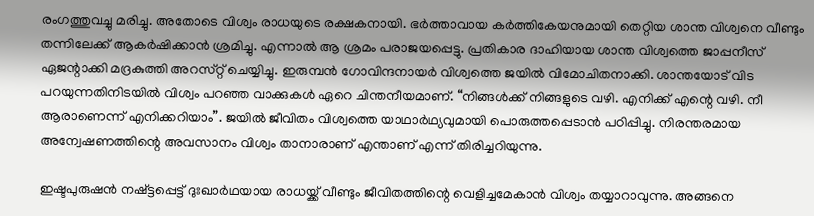രംഗത്തുവച്ചു മരിച്ചു. അതോടെ വിശ്വം രാധയുടെ രക്ഷകനായി. ഭർത്താവായ കർത്തികേയനുമായി തെറ്റിയ ശാന്ത വിശ്വനെ വീണ്ടും തന്നിലേക്ക് ആകർഷിക്കാൻ ശ്രമിച്ചു. എന്നാൽ ആ ശ്രമം പരാജയപ്പെട്ടു. പ്രതികാര ദാഹിയായ ശാന്ത വിശ്വത്തെ ജാപ്പനീസ് ഏജന്റാക്കി മദ്രകുത്തി അറസ്‌റ്റ് ചെയ്യിച്ചു. ഇരുമ്പൻ ഗോവിന്ദനായർ വിശ്വത്തെ ജയിൽ വിമോചിതനാക്കി. ശാന്തയോട് വിട പറയുന്നതിനിടയിൽ വിശ്വം പറഞ്ഞ വാക്കുകൾ ഏറെ ചിന്തനീയമാണ്. “നിങ്ങൾക്ക് നിങ്ങളുടെ വഴി. എനിക്ക് എന്റെ വഴി. നീ ആരാണെന്ന് എനിക്കറിയാം”. ജയിൽ ജീവിതം വിശ്വത്തെ യാഥാർഥ്യവുമായി പൊരുത്തപ്പെടാൻ പഠിപ്പിച്ചു. നിരന്തരമായ അന്വേഷണത്തിന്റെ അവസാനം വിശ്വം താനാരാണ് എന്താണ് എന്ന് തിരിച്ചറിയുന്നു.

ഇഷ്ടപുരുഷൻ നഷ്ട്ടപ്പെട്ട് ദുഃഖാർഥയായ രാധയ്ക്ക് വീണ്ടും ജീവിതത്തിന്റെ വെളിച്ചമേകാൻ വിശ്വം തയ്യാറാവുന്നു. അങ്ങനെ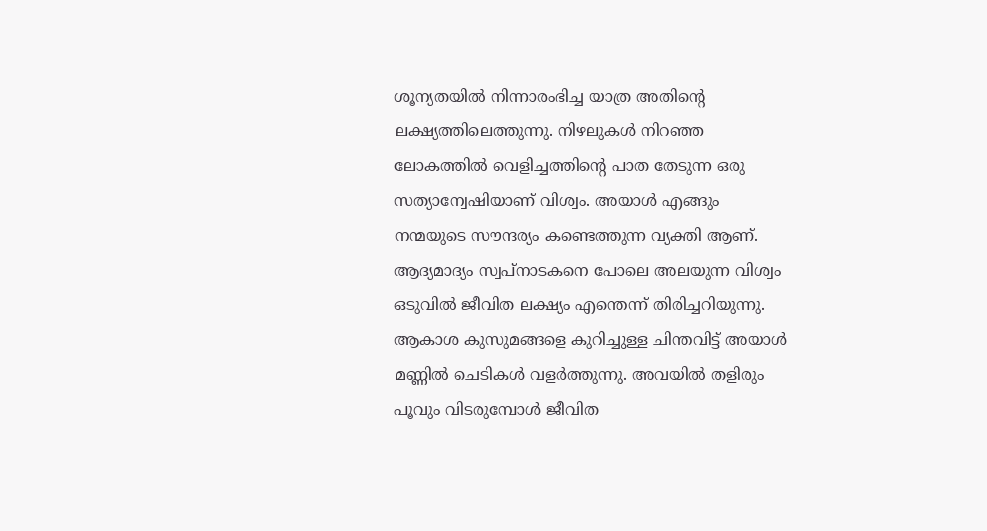ശൂന്യതയിൽ നിന്നാരംഭിച്ച യാത്ര അതിന്റെ ലക്ഷ്യത്തിലെത്തുന്നു. നിഴലുകൾ നിറഞ്ഞ ലോകത്തിൽ വെളിച്ചത്തിന്റെ പാത തേടുന്ന ഒരു സത്യാന്വേഷിയാണ് വിശ്വം. അയാൾ എങ്ങും നന്മയുടെ സൗന്ദര്യം കണ്ടെത്തുന്ന വ്യക്തി ആണ്. ആദ്യമാദ്യം സ്വപ്നാടകനെ പോലെ അലയുന്ന വിശ്വം ഒടുവിൽ ജീവിത ലക്ഷ്യം എന്തെന്ന് തിരിച്ചറിയുന്നു. ആകാശ കുസുമങ്ങളെ കുറിച്ചുള്ള ചിന്തവിട്ട് അയാൾ മണ്ണിൽ ചെടികൾ വളർത്തുന്നു. അവയിൽ തളിരും പൂവും വിടരുമ്പോൾ ജീവിത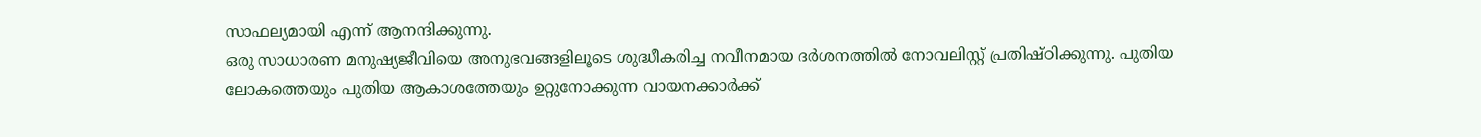സാഫല്യമായി എന്ന് ആനന്ദിക്കുന്നു.
ഒരു സാധാരണ മനുഷ്യജീവിയെ അനുഭവങ്ങളിലൂടെ ശുദ്ധീകരിച്ച നവീനമായ ദർശനത്തിൽ നോവലിസ്റ്റ് പ്രതിഷ്ഠിക്കുന്നു. പുതിയ ലോകത്തെയും പുതിയ ആകാശത്തേയും ഉറ്റുനോക്കുന്ന വായനക്കാർക്ക്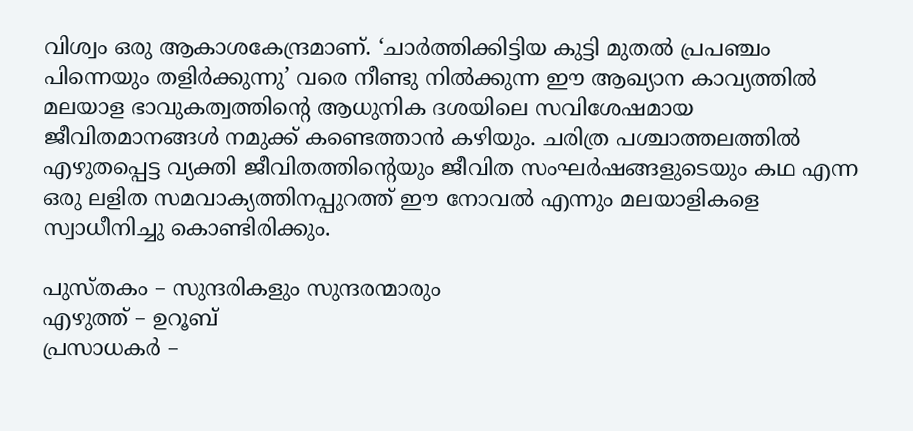വിശ്വം ഒരു ആകാശകേന്ദ്രമാണ്. ‘ചാർത്തിക്കിട്ടിയ കുട്ടി മുതൽ പ്രപഞ്ചം പിന്നെയും തളിർക്കുന്നു’ വരെ നീണ്ടു നിൽക്കുന്ന ഈ ആഖ്യാന കാവ്യത്തിൽ മലയാള ഭാവുകത്വത്തിന്റെ ആധുനിക ദശയിലെ സവിശേഷമായ ജീവിതമാനങ്ങൾ നമുക്ക് കണ്ടെത്താൻ കഴിയും. ചരിത്ര പശ്ചാത്തലത്തിൽ എഴുതപ്പെട്ട വ്യക്തി ജീവിതത്തിന്റെയും ജീവിത സംഘർഷങ്ങളുടെയും കഥ എന്ന ഒരു ലളിത സമവാക്യത്തിനപ്പുറത്ത് ഈ നോവൽ എന്നും മലയാളികളെ സ്വാധീനിച്ചു കൊണ്ടിരിക്കും.

പുസ്തകം – സുന്ദരികളും സുന്ദരന്മാരും
എഴുത്ത് – ഉറൂബ്
പ്രസാധകര്‍ –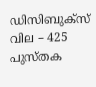ഡിസിബുക്സ്
വില – 425
പുസ്തക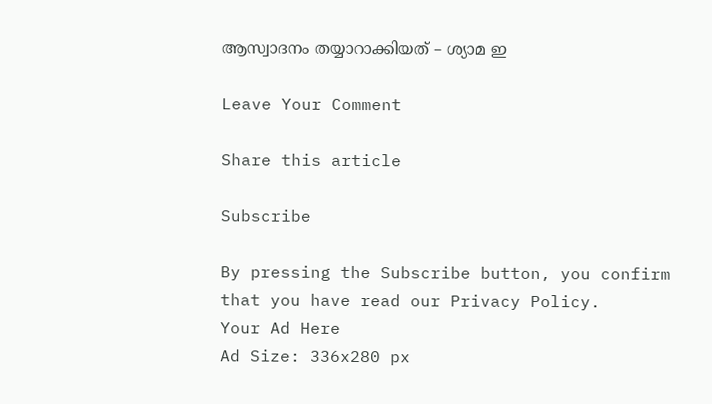ആസ്വാദനം തയ്യാറാക്കിയത് – ശ്യാമ ഇ

Leave Your Comment

Share this article

Subscribe

By pressing the Subscribe button, you confirm that you have read our Privacy Policy.
Your Ad Here
Ad Size: 336x280 px